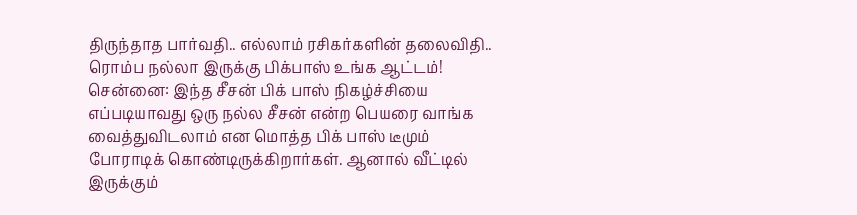திருந்தாத பார்வதி.. எல்லாம் ரசிகர்களின் தலைவிதி.. ரொம்ப நல்லா இருக்கு பிக்பாஸ் உங்க ஆட்டம்!
சென்னை: இந்த சீசன் பிக் பாஸ் நிகழ்ச்சியை எப்படியாவது ஒரு நல்ல சீசன் என்ற பெயரை வாங்க வைத்துவிடலாம் என மொத்த பிக் பாஸ் டீமும் போராடிக் கொண்டிருக்கிறார்கள். ஆனால் வீட்டில் இருக்கும்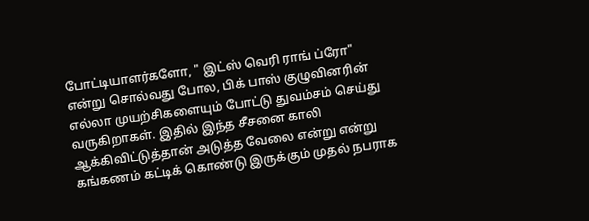போட்டியாளர்களோ, " இட்ஸ் வெரி ராங் ப்ரோ" என்று சொல்வது போல, பிக் பாஸ் குழுவினரின் எல்லா முயற்சிகளையும் போட்டு துவம்சம் செய்து வருகிறாகள். இதில் இந்த சீசனை காலி ஆக்கிவிட்டுத்தான் அடுத்த வேலை என்று என்று கங்கணம் கட்டிக் கொண்டு இருக்கும் முதல் நபராக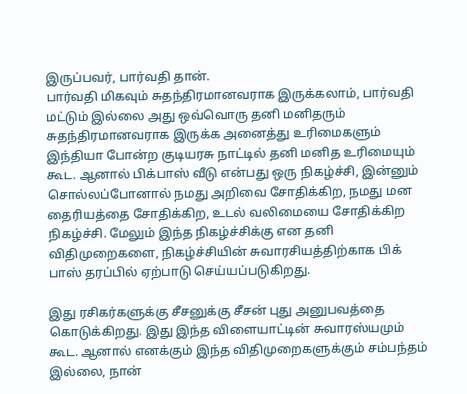இருப்பவர், பார்வதி தான்.
பார்வதி மிகவும் சுதந்திரமானவராக இருக்கலாம், பார்வதி மட்டும் இல்லை அது ஒவ்வொரு தனி மனிதரும் சுதந்திரமானவராக இருக்க அனைத்து உரிமைகளும் இந்தியா போன்ற குடியரசு நாட்டில் தனி மனித உரிமையும் கூட. ஆனால் பிக்பாஸ் வீடு என்பது ஒரு நிகழ்ச்சி, இன்னும் சொல்லப்போனால் நமது அறிவை சோதிக்கிற, நமது மன தைரியத்தை சோதிக்கிற, உடல் வலிமையை சோதிக்கிற நிகழ்ச்சி. மேலும் இந்த நிகழ்ச்சிக்கு என தனி விதிமுறைகளை, நிகழ்ச்சியின் சுவாரசியத்திற்காக பிக் பாஸ் தரப்பில் ஏற்பாடு செய்யப்படுகிறது.

இது ரசிகர்களுக்கு சீசனுக்கு சீசன் புது அனுபவத்தை கொடுக்கிறது. இது இந்த விளையாட்டின் சுவாரஸ்யமும் கூட. ஆனால் எனக்கும் இந்த விதிமுறைகளுக்கும் சம்பந்தம் இல்லை, நான்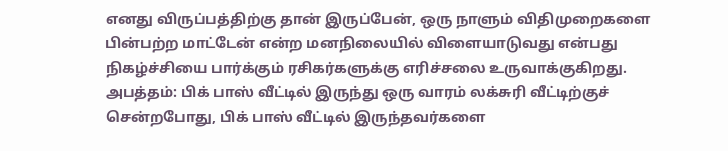எனது விருப்பத்திற்கு தான் இருப்பேன், ஒரு நாளும் விதிமுறைகளை பின்பற்ற மாட்டேன் என்ற மனநிலையில் விளையாடுவது என்பது நிகழ்ச்சியை பார்க்கும் ரசிகர்களுக்கு எரிச்சலை உருவாக்குகிறது.
அபத்தம்: பிக் பாஸ் வீட்டில் இருந்து ஒரு வாரம் லக்சுரி வீட்டிற்குச் சென்றபோது, பிக் பாஸ் வீட்டில் இருந்தவர்களை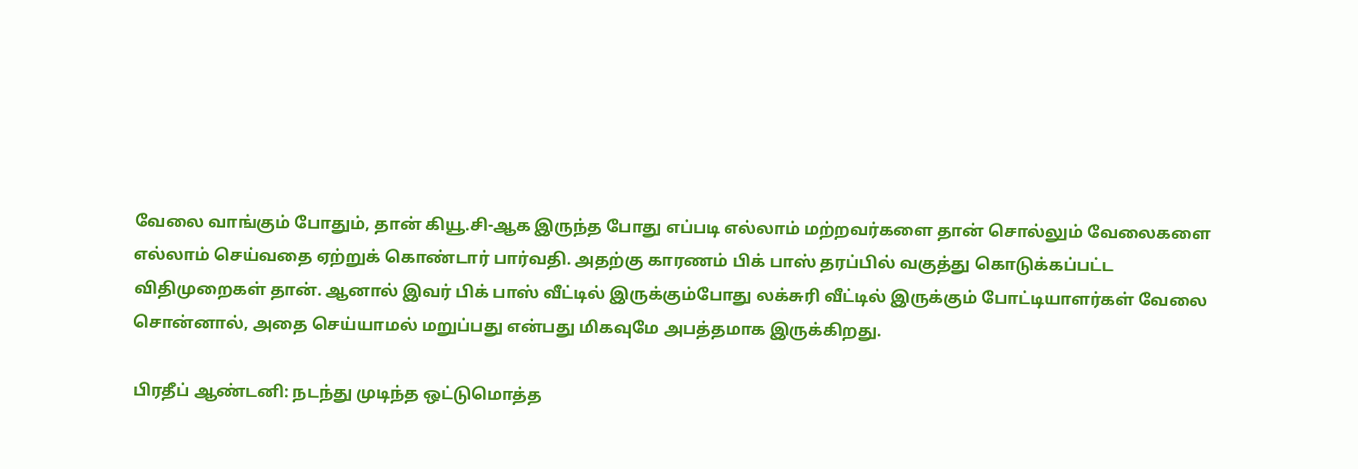வேலை வாங்கும் போதும், தான் கியூ.சி-ஆக இருந்த போது எப்படி எல்லாம் மற்றவர்களை தான் சொல்லும் வேலைகளை எல்லாம் செய்வதை ஏற்றுக் கொண்டார் பார்வதி. அதற்கு காரணம் பிக் பாஸ் தரப்பில் வகுத்து கொடுக்கப்பட்ட விதிமுறைகள் தான். ஆனால் இவர் பிக் பாஸ் வீட்டில் இருக்கும்போது லக்சுரி வீட்டில் இருக்கும் போட்டியாளர்கள் வேலை சொன்னால், அதை செய்யாமல் மறுப்பது என்பது மிகவுமே அபத்தமாக இருக்கிறது.

பிரதீப் ஆண்டனி: நடந்து முடிந்த ஒட்டுமொத்த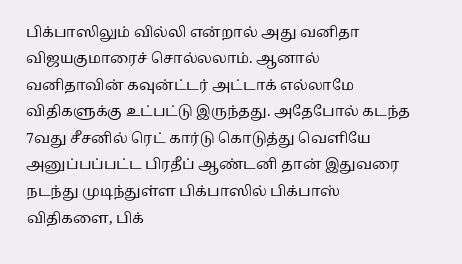பிக்பாஸிலும் வில்லி என்றால் அது வனிதா விஜயகுமாரைச் சொல்லலாம். ஆனால் வனிதாவின் கவுன்ட்டர் அட்டாக் எல்லாமே விதிகளுக்கு உட்பட்டு இருந்தது. அதேபோல் கடந்த 7வது சீசனில் ரெட் கார்டு கொடுத்து வெளியே அனுப்பப்பட்ட பிரதீப் ஆண்டனி தான் இதுவரை நடந்து முடிந்துள்ள பிக்பாஸில் பிக்பாஸ் விதிகளை, பிக்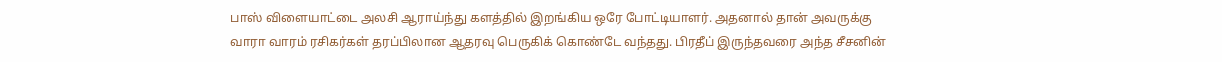பாஸ் விளையாட்டை அலசி ஆராய்ந்து களத்தில் இறங்கிய ஒரே போட்டியாளர். அதனால் தான் அவருக்கு வாரா வாரம் ரசிகர்கள் தரப்பிலான ஆதரவு பெருகிக் கொண்டே வந்தது. பிரதீப் இருந்தவரை அந்த சீசனின்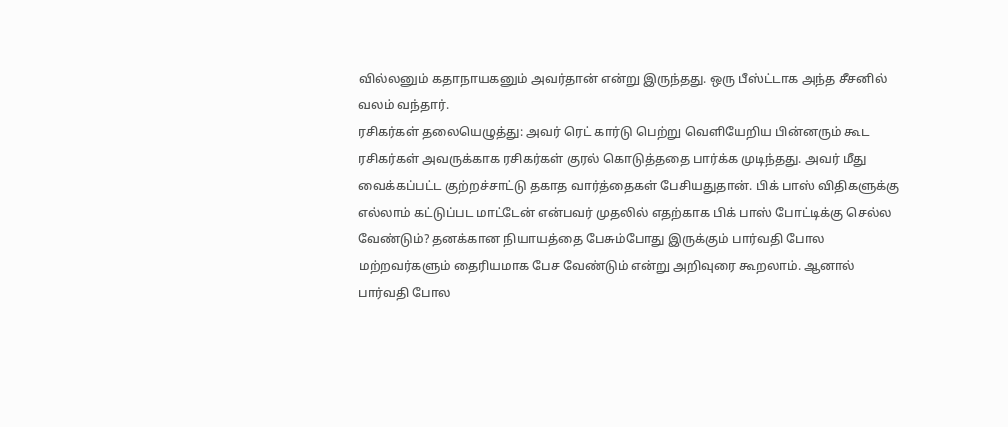வில்லனும் கதாநாயகனும் அவர்தான் என்று இருந்தது. ஒரு பீஸ்ட்டாக அந்த சீசனில் வலம் வந்தார்.
ரசிகர்கள் தலையெழுத்து: அவர் ரெட் கார்டு பெற்று வெளியேறிய பின்னரும் கூட ரசிகர்கள் அவருக்காக ரசிகர்கள் குரல் கொடுத்ததை பார்க்க முடிந்தது. அவர் மீது வைக்கப்பட்ட குற்றச்சாட்டு தகாத வார்த்தைகள் பேசியதுதான். பிக் பாஸ் விதிகளுக்கு எல்லாம் கட்டுப்பட மாட்டேன் என்பவர் முதலில் எதற்காக பிக் பாஸ் போட்டிக்கு செல்ல வேண்டும்? தனக்கான நியாயத்தை பேசும்போது இருக்கும் பார்வதி போல மற்றவர்களும் தைரியமாக பேச வேண்டும் என்று அறிவுரை கூறலாம். ஆனால் பார்வதி போல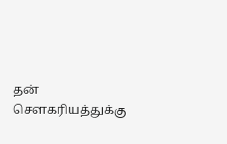தன் சௌகரியத்துக்கு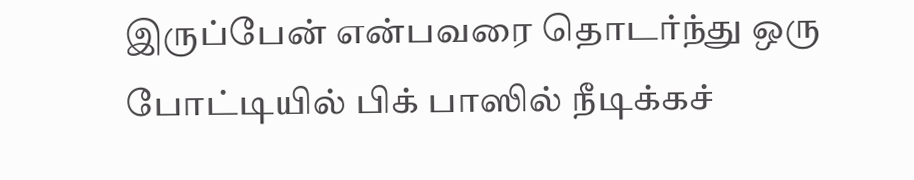இருப்பேன் என்பவரை தொடர்ந்து ஒரு போட்டியில் பிக் பாஸில் நீடிக்கச்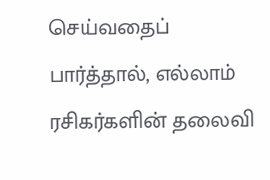செய்வதைப் பார்த்தால், எல்லாம் ரசிகர்களின் தலைவி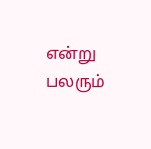என்று பலரும்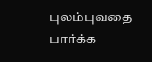புலம்புவதை பார்க்க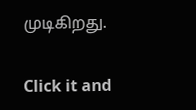முடிகிறது.


Click it and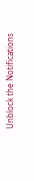Unblock the Notifications